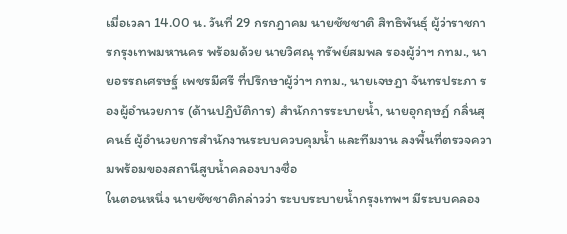เมื่อเวลา 14.00 น. วันที่ 29 กรกฎาคม นายชัชชาติ สิทธิพันธุ์ ผู้ว่าราชการกรุงเทพมหานคร พร้อมด้วย นายวิศณุ ทรัพย์สมพล รองผู้ว่าฯ กทม., นายอรรถเศรษฐ์ เพชรมีศรี ที่ปรึกษาผู้ว่าฯ กทม., นายเจษฎา จันทรประภา รองผู้อำนวยการ (ด้านปฏิบัติการ) สำนักการระบายน้ำ, นายอุกฤษฎ์ กลิ่นสุคนธ์ ผู้อำนวยการสำนักงานระบบควบคุมน้ำ และทีมงาน ลงพื้นที่ตรวจความพร้อมของสถานีสูบน้ำคลองบางซื่อ
ในตอนหนึ่ง นายชัชชาติกล่าวว่า ระบบระบายน้ำกรุงเทพฯ มีระบบคลอง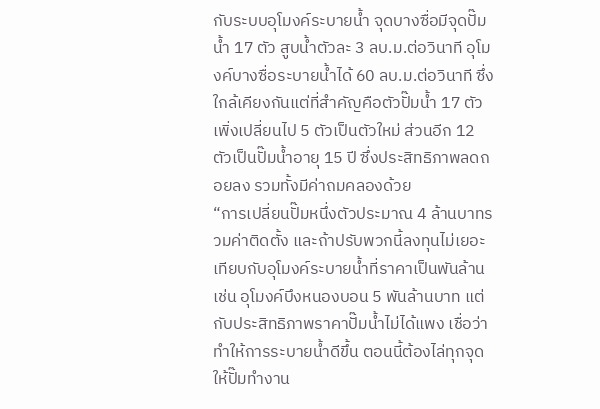กับระบบอุโมงค์ระบายน้ำ จุดบางซื่อมีจุดปั๊มน้ำ 17 ตัว สูบน้ำตัวละ 3 ลบ.ม.ต่อวินาที อุโมงค์บางซื่อระบายน้ำได้ 60 ลบ.ม.ต่อวินาที ซึ่งใกล้เคียงกันแต่ที่สำคัญคือตัวปั๊มน้ำ 17 ตัว เพิ่งเปลี่ยนไป 5 ตัวเป็นตัวใหม่ ส่วนอีก 12 ตัวเป็นปั๊มน้ำอายุ 15 ปี ซึ่งประสิทธิภาพลดถอยลง รวมทั้งมีค่าถมคลองด้วย
“การเปลี่ยนปั๊มหนึ่งตัวประมาณ 4 ล้านบาทรวมค่าติดตั้ง และถ้าปรับพวกนี้ลงทุนไม่เยอะ เทียบกับอุโมงค์ระบายน้ำที่ราคาเป็นพันล้าน เช่น อุโมงค์บึงหนองบอน 5 พันล้านบาท แต่กับประสิทธิภาพราคาปั๊มน้ำไม่ได้แพง เชื่อว่าทำให้การระบายน้ำดีขึ้น ตอนนี้ต้องไล่ทุกจุดให้ปั๊มทำงาน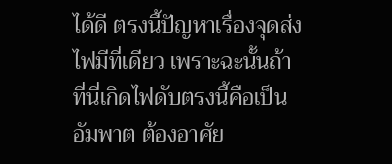ได้ดี ตรงนี้ปัญหาเรื่องจุดส่งไฟมีที่เดียว เพราะฉะนั้นถ้าที่นี่เกิดไฟดับตรงนี้คือเป็นอัมพาต ต้องอาศัย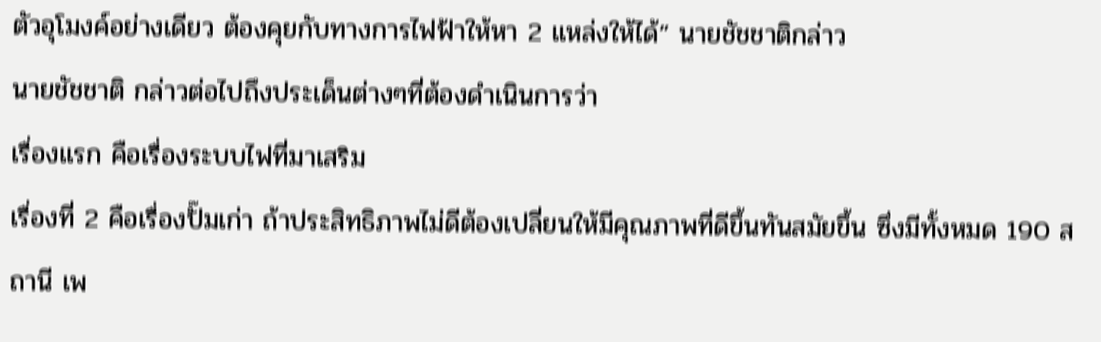ตัวอุโมงค์อย่างเดียว ต้องคุยกับทางการไฟฟ้าให้หา 2 แหล่งให้ได้” นายชัชชาติกล่าว
นายชัชชาติ กล่าวต่อไปถึงประเด็นต่างๆที่ต้องดำเนินการว่า
เรื่องแรก คือเรื่องระบบไฟที่มาเสริม
เรื่องที่ 2 คือเรื่องปั๊มเก่า ถ้าประสิทธิภาพไม่ดีต้องเปลี่ยนให้มีคุณภาพที่ดีขึ้นทันสมัยขึ้น ซึ่งมีทั้งหมด 190 สถานี เพ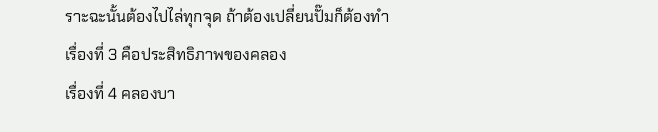ราะฉะนั้นต้องไปไล่ทุกจุด ถ้าต้องเปลี่ยนปั๊มก็ต้องทำ
เรื่องที่ 3 คือประสิทธิภาพของคลอง
เรื่องที่ 4 คลองบา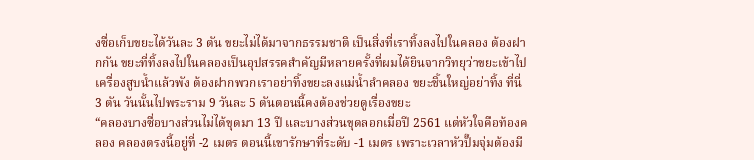งซื่อเก็บขยะได้วันละ 3 ตัน ขยะไม่ได้มาจากธรรมชาติ เป็นสิ่งที่เราทิ้งลงไปในคลอง ต้องฝากกัน ขยะที่ทิ้งลงไปในคลองเป็นอุปสรรคสำคัญมีหลายครั้งที่ผมได้ยินจากวิทยุว่าขยะเข้าไปเครื่องสูบน้ำแล้วพัง ต้องฝากพวกเราอย่าทิ้งขยะลงแม่น้ำลำคลอง ขยะชิ้นใหญ่อย่าทิ้ง ที่นี่ 3 ตัน วันนั้นไปพระราม 9 วันละ 5 ตันตอนนี้คงต้องช่วยดูเรื่องขยะ
“คลองบางซื่อบางส่วนไม่ได้ขุดมา 13 ปี และบางส่วนขุดลอกเมื่อปี 2561 แต่หัวใจคือท้องคลอง คลองตรงนี้อยู่ที่ -2 เมตร ตอนนี้เขารักษาที่ระดับ -1 เมตร เพราะเวลาหัวปั๊มจุ่มต้องมี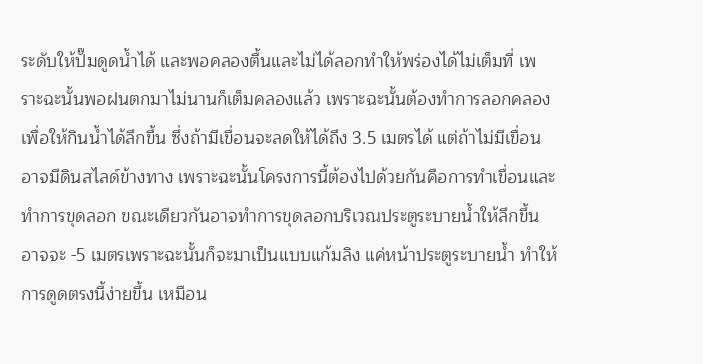ระดับให้ปั๊มดูดน้ำได้ และพอคลองตื้นและไม่ได้ลอกทำให้พร่องได้ไม่เต็มที่ เพราะฉะนั้นพอฝนตกมาไม่นานก็เต็มคลองแล้ว เพราะฉะนั้นต้องทำการลอกคลองเพื่อให้กินน้ำได้ลึกขึ้น ซึ่งถ้ามีเขื่อนจะลดให้ได้ถึง 3.5 เมตรได้ แต่ถ้าไม่มีเขื่อนอาจมีดินสไลด์ข้างทาง เพราะฉะนั้นโครงการนี้ต้องไปด้วยกันคือการทำเขื่อนและทำการขุดลอก ขณะเดียวกันอาจทำการขุดลอกบริเวณประตูระบายน้ำให้ลึกขึ้นอาจจะ -5 เมตรเพราะฉะนั้นก็จะมาเป็นแบบแก้มลิง แค่หน้าประตูระบายน้ำ ทำให้การดูดตรงนี้ง่ายขึ้น เหมือน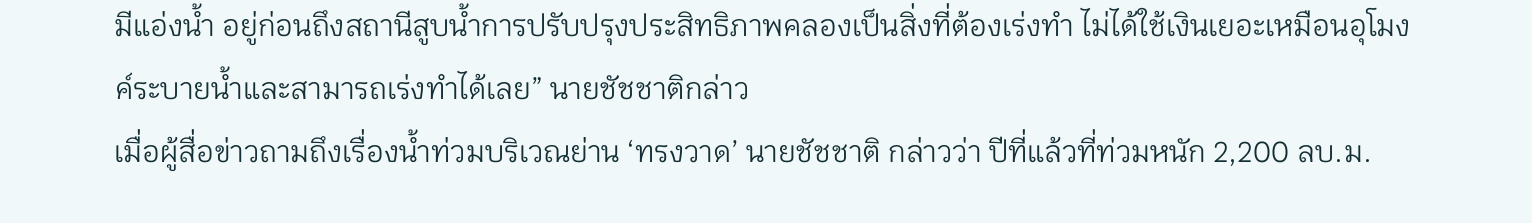มีแอ่งน้ำ อยู่ก่อนถึงสถานีสูบน้ำการปรับปรุงประสิทธิภาพคลองเป็นสิ่งที่ต้องเร่งทำ ไม่ได้ใช้เงินเยอะเหมือนอุโมงค์ระบายน้ำและสามารถเร่งทำได้เลย” นายชัชชาติกล่าว
เมื่อผู้สื่อข่าวถามถึงเรื่องน้ำท่วมบริเวณย่าน ‘ทรงวาด’ นายชัชชาติ กล่าวว่า ปีที่แล้วที่ท่วมหนัก 2,200 ลบ.ม.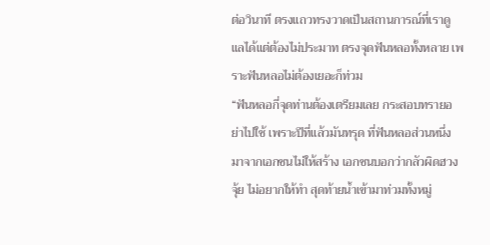ต่อวินาที ตรงแถวทรงวาดเป็นสถานการณ์ที่เราดูแลได้แต่ต้องไม่ประมาท ตรงจุดฟันหลอทั้งหลาย เพราะฟันหลอไม่ต้องเยอะก็ท่วม
“ฟันหลอกี่จุดท่านต้องเตรียมเลย กระสอบทรายอย่าไปใช้ เพราะปีที่แล้วมันทรุด ที่ฟันหลอส่วนหนึ่งมาจากเอกชนไม่ให้สร้าง เอกชนบอกว่ากลัวผิดฮวงจุ้ย ไม่อยากให้ทำ สุดท้ายน้ำเข้ามาท่วมทั้งหมู่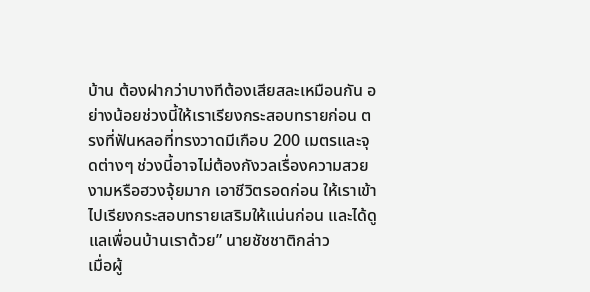บ้าน ต้องฝากว่าบางทีต้องเสียสละเหมือนกัน อย่างน้อยช่วงนี้ให้เราเรียงกระสอบทรายก่อน ตรงที่ฟันหลอที่ทรงวาดมีเกือบ 200 เมตรและจุดต่างๆ ช่วงนี้อาจไม่ต้องกังวลเรื่องความสวยงามหรือฮวงจุ้ยมาก เอาชีวิตรอดก่อน ให้เราเข้าไปเรียงกระสอบทรายเสริมให้แน่นก่อน และได้ดูแลเพื่อนบ้านเราด้วย” นายชัชชาติกล่าว
เมื่อผู้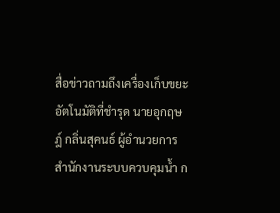สื่อข่าวถามถึงเครื่องเก็บขยะอัตโนมัติที่ชำรุด นายอุกฤษฎ์ กลิ่นสุคนธ์ ผู้อำนวยการสำนักงานระบบควบคุมน้ำ ก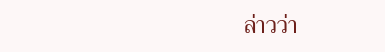ล่าวว่า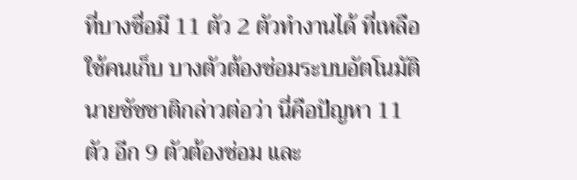ที่บางซื่อมี 11 ตัว 2 ตัวทำงานได้ ที่เหลือใช้คนเก็บ บางตัวต้องซ่อมระบบอัตโนมัติ
นายชัชชาติกล่าวต่อว่า นี่คือปัญหา 11 ตัว อีก 9 ตัวต้องซ่อม และ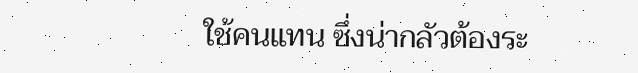ใช้คนแทน ซึ่งน่ากลัวต้องระ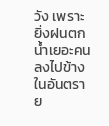วัง เพราะยิ่งฝนตกน้ำเยอะคนลงไปข้างในอันตราย